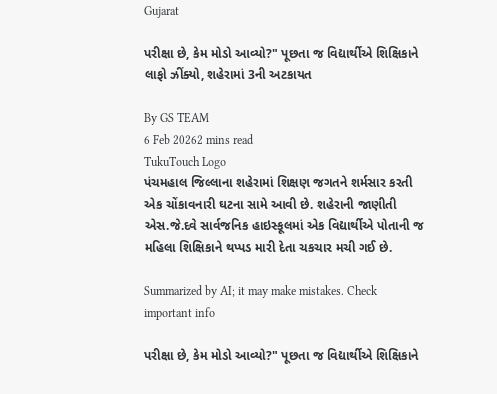Gujarat

પરીક્ષા છે, કેમ મોડો આવ્યો?" પૂછતા જ વિદ્યાર્થીએ શિક્ષિકાને લાફો ઝીંક્યો, શહેરામાં 3ની અટકાયત

By GS TEAM
6 Feb 20262 mins read
TukuTouch Logo
પંચમહાલ જિલ્લાના શહેરામાં શિક્ષણ જગતને શર્મસાર કરતી એક ચોંકાવનારી ઘટના સામે આવી છે. શહેરાની જાણીતી એસ.જે.દવે સાર્વજનિક હાઇસ્કૂલમાં એક વિદ્યાર્થીએ પોતાની જ મહિલા શિક્ષિકાને થપ્પડ મારી દેતા ચકચાર મચી ગઈ છે.

Summarized by AI; it may make mistakes. Check important info

પરીક્ષા છે, કેમ મોડો આવ્યો?" પૂછતા જ વિદ્યાર્થીએ શિક્ષિકાને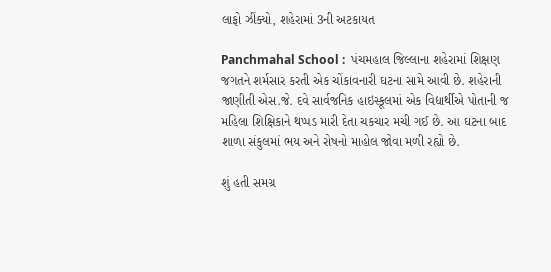લાફો ઝીંક્યો, શહેરામાં 3ની અટકાયત

Panchmahal School :  પંચમહાલ જિલ્લાના શહેરામાં શિક્ષણ જગતને શર્મસાર કરતી એક ચોંકાવનારી ઘટના સામે આવી છે. શહેરાની જાણીતી એસ.જે. દવે સાર્વજનિક હાઇસ્કૂલમાં એક વિદ્યાર્થીએ પોતાની જ મહિલા શિક્ષિકાને થપ્પડ મારી દેતા ચકચાર મચી ગઈ છે. આ ઘટના બાદ શાળા સંકુલમાં ભય અને રોષનો માહોલ જોવા મળી રહ્યો છે.

શું હતી સમગ્ર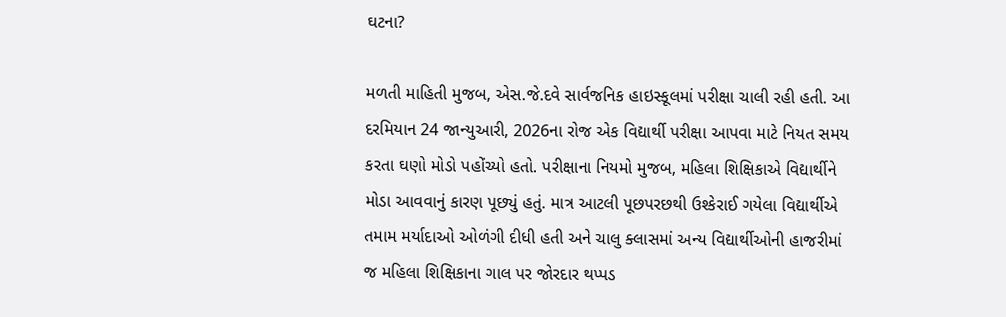ઘટના?

મળતી માહિતી મુજબ, એસ.જે.દવે સાર્વજનિક હાઇસ્કૂલમાં પરીક્ષા ચાલી રહી હતી. આ દરમિયાન 24 જાન્યુઆરી, 2026ના રોજ એક વિદ્યાર્થી પરીક્ષા આપવા માટે નિયત સમય કરતા ઘણો મોડો પહોંચ્યો હતો. પરીક્ષાના નિયમો મુજબ, મહિલા શિક્ષિકાએ વિદ્યાર્થીને મોડા આવવાનું કારણ પૂછ્યું હતું. માત્ર આટલી પૂછપરછથી ઉશ્કેરાઈ ગયેલા વિદ્યાર્થીએ તમામ મર્યાદાઓ ઓળંગી દીધી હતી અને ચાલુ ક્લાસમાં અન્ય વિદ્યાર્થીઓની હાજરીમાં જ મહિલા શિક્ષિકાના ગાલ પર જોરદાર થપ્પડ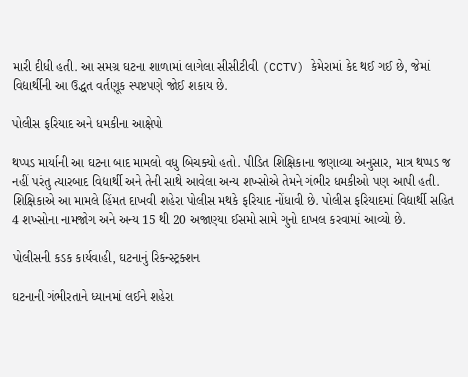મારી દીધી હતી. આ સમગ્ર ઘટના શાળામાં લાગેલા સીસીટીવી (CCTV) કેમેરામાં કેદ થઈ ગઈ છે, જેમાં વિદ્યાર્થીની આ ઉદ્ધત વર્તણૂક સ્પષ્ટપણે જોઈ શકાય છે.

પોલીસ ફરિયાદ અને ધમકીના આક્ષેપો

થપ્પડ માર્યાની આ ઘટના બાદ મામલો વધુ બિચક્યો હતો. પીડિત શિક્ષિકાના જણાવ્યા અનુસાર, માત્ર થપ્પડ જ નહીં પરંતુ ત્યારબાદ વિદ્યાર્થી અને તેની સાથે આવેલા અન્ય શખ્સોએ તેમને ગંભીર ધમકીઓ પણ આપી હતી. શિક્ષિકાએ આ મામલે હિંમત દાખવી શહેરા પોલીસ મથકે ફરિયાદ નોંધાવી છે. પોલીસ ફરિયાદમાં વિદ્યાર્થી સહિત 4 શખ્સોના નામજોગ અને અન્ય 15 થી 20 અજાણ્યા ઈસમો સામે ગુનો દાખલ કરવામાં આવ્યો છે.

પોલીસની કડક કાર્યવાહી, ઘટનાનું રિકન્સ્ટ્રક્શન

ઘટનાની ગંભીરતાને ધ્યાનમાં લઈને શહેરા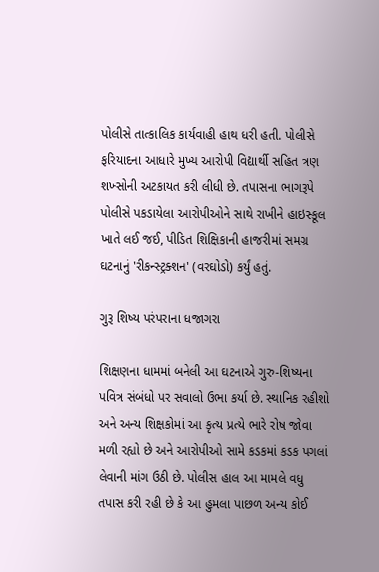પોલીસે તાત્કાલિક કાર્યવાહી હાથ ધરી હતી. પોલીસે ફરિયાદના આધારે મુખ્ય આરોપી વિદ્યાર્થી સહિત ત્રણ શખ્સોની અટકાયત કરી લીધી છે. તપાસના ભાગરૂપે પોલીસે પકડાયેલા આરોપીઓને સાથે રાખીને હાઇસ્કૂલ ખાતે લઈ જઈ, પીડિત શિક્ષિકાની હાજરીમાં સમગ્ર ઘટનાનું 'રીકન્સ્ટ્રક્શન' (વરઘોડો) કર્યું હતું.

ગુરૂ શિષ્ય પરંપરાના ધજાગરા

શિક્ષણના ધામમાં બનેલી આ ઘટનાએ ગુરુ-શિષ્યના પવિત્ર સંબંધો પર સવાલો ઉભા કર્યા છે. સ્થાનિક રહીશો અને અન્ય શિક્ષકોમાં આ કૃત્ય પ્રત્યે ભારે રોષ જોવા મળી રહ્યો છે અને આરોપીઓ સામે કડકમાં કડક પગલાં લેવાની માંગ ઉઠી છે. પોલીસ હાલ આ મામલે વધુ તપાસ કરી રહી છે કે આ હુમલા પાછળ અન્ય કોઈ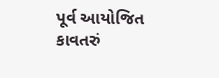પૂર્વ આયોજિત કાવતરું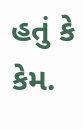હતું કે કેમ.